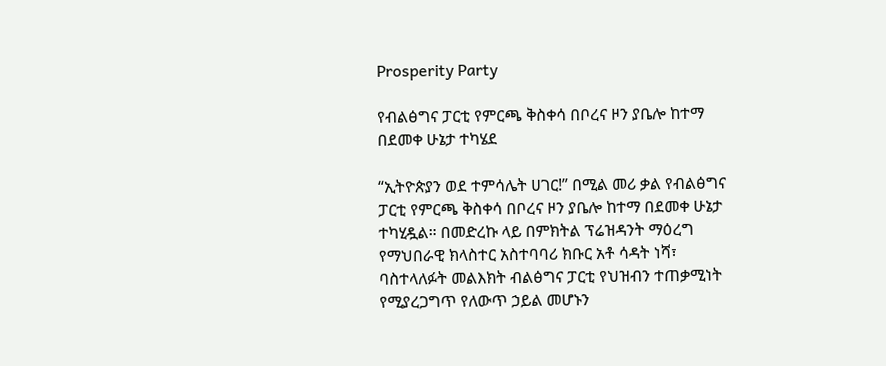Prosperity Party

የብልፅግና ፓርቲ የምርጫ ቅስቀሳ በቦረና ዞን ያቤሎ ከተማ በደመቀ ሁኔታ ተካሄደ

“ኢትዮጵያን ወደ ተምሳሌት ሀገር!” በሚል መሪ ቃል የብልፅግና ፓርቲ የምርጫ ቅስቀሳ በቦረና ዞን ያቤሎ ከተማ በደመቀ ሁኔታ ተካሂዷል። በመድረኩ ላይ በምክትል ፕሬዝዳንት ማዕረግ የማህበራዊ ክላስተር አስተባባሪ ክቡር አቶ ሳዳት ነሻ፣ ባስተላለፉት መልእክት ብልፅግና ፓርቲ የህዝብን ተጠቃሚነት የሚያረጋግጥ የለውጥ ኃይል መሆኑን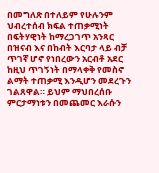በመግለጽ በተለይም የሁሉንም ህብረተሰብ ክፍል ተጠቃሚነት በፍትሃዊነት ከማረጋገጥ አንጻር በዝናብ እና በከብት እርባታ ላይ ብቻ ጥገኛ ሆኖ የነበረውን አርብቶ አደር ከዚህ ጥገኝነት በማላቀቅ የመስኖ ልማት ተጠቃሚ እንዲሆን መደረጉን ገልጸዋል። ይህም ማህበረሰቡ ምርታማነቱን በመጨመር እራሱን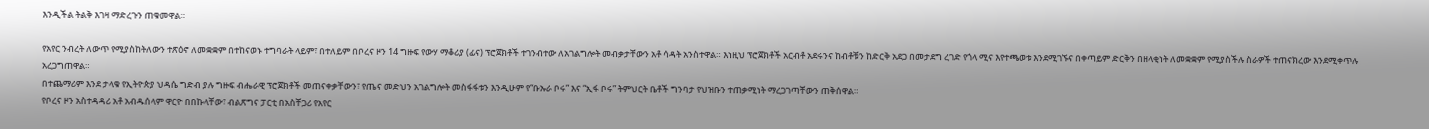እንዲችል ትልቅ እገዛ ማድረጉን ጠቁመዋል።

የአየር ንብረት ለውጥ የሚያስከትለውን ተጽዕኖ ለመቋቋም በተከናወኑ ተግባራት ላይም፣ በተለይም በቦረና ዞን 14 ግዙፍ የውሃ ማቆሪያ (ፊና) ፕሮጀክቶች ተገንብተው ለአገልግሎት መብቃታቸውን አቶ ሳዳት አንስተዋል። እነዚህ ፕሮጀክቶች አርብቶ አደሩንና ከብቶቹን ከድርቅ አደጋ በመታደግ ረገድ የጎላ ሚና እየተጫወቱ እንደሚገኙና በቀጣይም ድርቅን በዘላቂነት ለመቋቋም የሚያስችሉ ስራዎች ተጠናክረው እንደሚቀጥሉ አረጋግጠዋል።
በተጨማሪም እንደ ታላቁ የኢትዮጵያ ህዳሴ ግድብ ያሉ ግዙፍ ብሔራዊ ፕሮጀክቶች መጠናቀቃቸውን፣ የጤና መድህን አገልግሎት መስፋፋቱን እንዲሁም የ“ቡኡራ ቦሩ” እና “ኢፋ ቦሩ” ትምህርት ቤቶች ግንባታ የህዝቡን ተጠቃሚነት ማረጋገጣቸውን ጠቅሰዋል።
የቦረና ዞን አስተዳዳሪ አቶ አብዱሰላም ዋርዮ በበኩላቸው፣ ብልጽግና ፓርቲ በአስቸጋሪ የአየር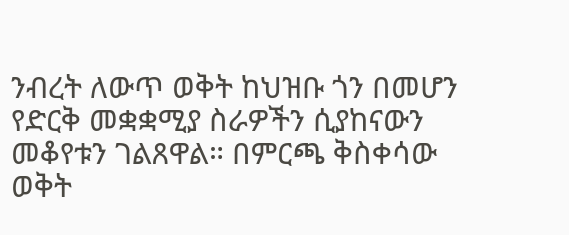ንብረት ለውጥ ወቅት ከህዝቡ ጎን በመሆን የድርቅ መቋቋሚያ ስራዎችን ሲያከናውን መቆየቱን ገልጸዋል። በምርጫ ቅስቀሳው ወቅት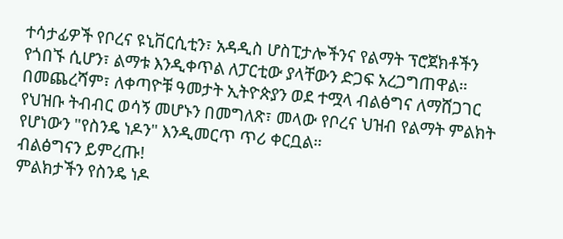ተሳታፊዎች የቦረና ዩኒቨርሲቲን፣ አዳዲስ ሆስፒታሎችንና የልማት ፕሮጀክቶችን የጎበኙ ሲሆን፣ ልማቱ እንዲቀጥል ለፓርቲው ያላቸውን ድጋፍ አረጋግጠዋል።
በመጨረሻም፣ ለቀጣዮቹ ዓመታት ኢትዮጵያን ወደ ተሟላ ብልፅግና ለማሸጋገር የህዝቡ ትብብር ወሳኝ መሆኑን በመግለጽ፣ መላው የቦረና ህዝብ የልማት ምልክት የሆነውን "የስንዴ ነዶን" እንዲመርጥ ጥሪ ቀርቧል።
ብልፅግናን ይምረጡ!
ምልክታችን የስንዴ ነዶ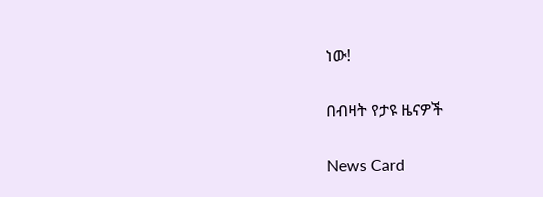ነው!

በብዛት የታዩ ዜናዎች

News Card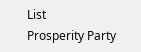List
Prosperity Party